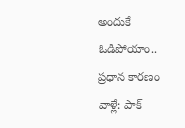అందుకే ఓడిపోయాం.. ప్రధాన కారణం వాళ్లే: పాక్‌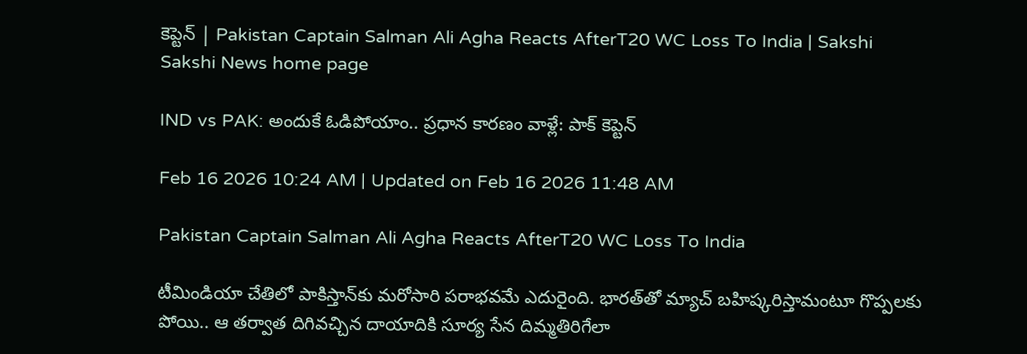కెప్టెన్‌ | Pakistan Captain Salman Ali Agha Reacts AfterT20 WC Loss To India | Sakshi
Sakshi News home page

IND vs PAK: అందుకే ఓడిపోయాం.. ప్రధాన కారణం వాళ్లే: పాక్‌ కెప్టెన్‌

Feb 16 2026 10:24 AM | Updated on Feb 16 2026 11:48 AM

Pakistan Captain Salman Ali Agha Reacts AfterT20 WC Loss To India

టీమిండియా చేతిలో పాకిస్తాన్‌కు మరోసారి పరాభవమే ఎదురైంది. భారత్‌తో మ్యాచ్‌ బహిష్కరిస్తామంటూ గొప్పలకు పోయి.. ఆ తర్వాత దిగివచ్చిన దాయాదికి సూర్య సేన దిమ్మతిరిగేలా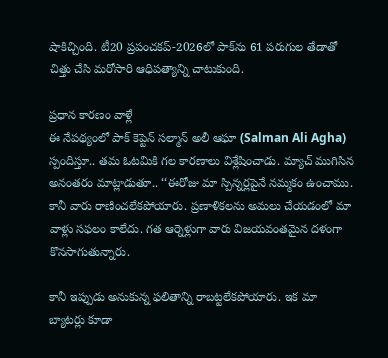షాకిచ్చింది. టీ20 ప్రపంచకప్‌-2026లో పాక్‌ను 61 పరుగుల తేడాతో చిత్తు చేసి మరోసారి ఆధిపత్యాన్ని చాటుకుంది.

ప్రధాన కారణం వాళ్లే
ఈ నేపథ్యంలో పాక్‌ కెప్టెన్‌ సల్మాన్‌ అలీ ఆఘా (Salman Ali Agha) స్పందిస్తూ.. తమ ఓటమికి గల కారణాలు విశ్లేషించాడు. మ్యాచ్‌ ముగిసిన అనంతరం మాట్లాడుతూ.. ‘‘ఈరోజు మా స్పిన్నర్లపైనే నమ్మకం ఉంచాము. కానీ వారు రాణించలేకపోయారు. ప్రణాళికలను అమలు చేయడంలో మా వాళ్లు సఫలం కాలేదు. గత ఆర్నెళ్లుగా వారు విజయవంతమైన దళంగా కొనసాగుతున్నారు.

కానీ ఇప్పుడు అనుకున్న ఫలితాన్ని రాబట్టలేకపోయారు. ఇక మా బ్యాటర్లు కూడా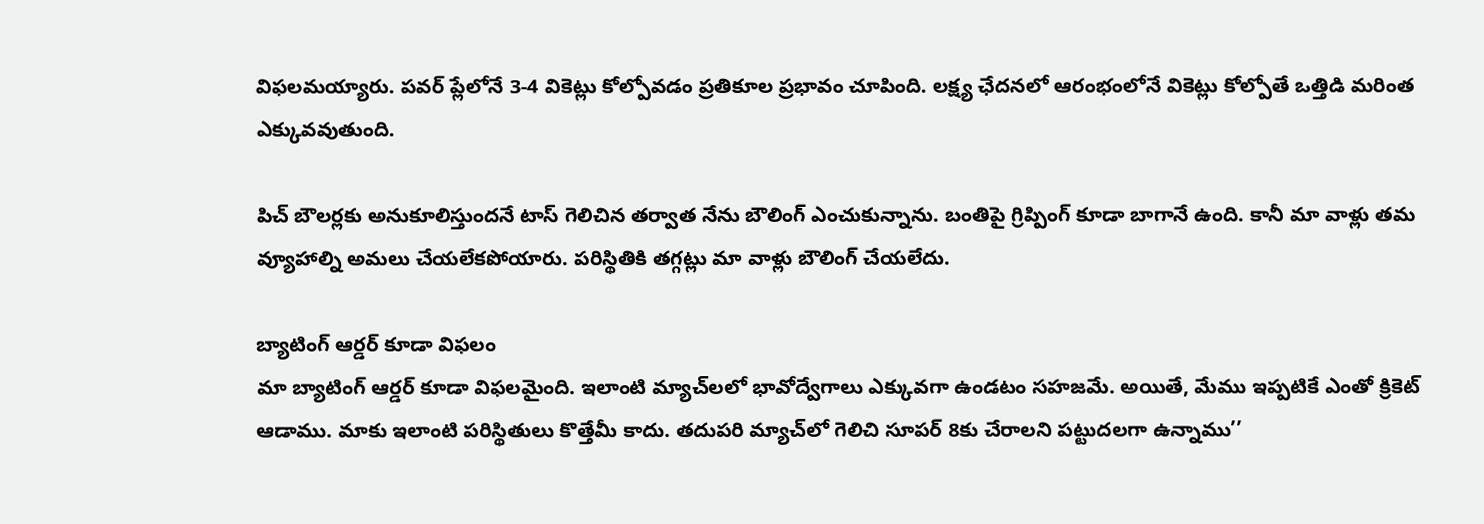విఫలమయ్యారు. పవర్‌ ప్లేలోనే 3-4 వికెట్లు కోల్పోవడం ప్రతికూల ప్రభావం చూపింది. లక్ష్య ఛేదనలో ఆరంభంలోనే వికెట్లు కోల్పోతే ఒత్తిడి మరింత ఎక్కువవుతుంది.

పిచ్‌ బౌలర్లకు అనుకూలిస్తుందనే టాస్‌ గెలిచిన తర్వాత నేను బౌలింగ్‌ ఎంచుకున్నాను. బంతిపై గ్రిప్పింగ్‌ కూడా బాగానే ఉంది. కానీ మా వాళ్లు తమ వ్యూహాల్ని అమలు చేయలేకపోయారు. పరిస్థితికి తగ్గట్లు మా వాళ్లు బౌలింగ్‌ చేయలేదు.

బ్యాటింగ్‌ ఆర్డర్‌ కూడా విఫలం
మా బ్యాటింగ్‌ ఆర్డర్‌ కూడా విఫలమైంది. ఇలాంటి మ్యాచ్‌లలో భావోద్వేగాలు ఎక్కువగా ఉండటం సహజమే. అయితే, మేము ఇప్పటికే ఎంతో క్రికెట్‌ ఆడాము. మాకు ఇలాంటి పరిస్థితులు కొత్తేమీ కాదు. తదుపరి మ్యాచ్‌లో గెలిచి సూపర్‌ 8కు చేరాలని పట్టుదలగా ఉన్నాము’’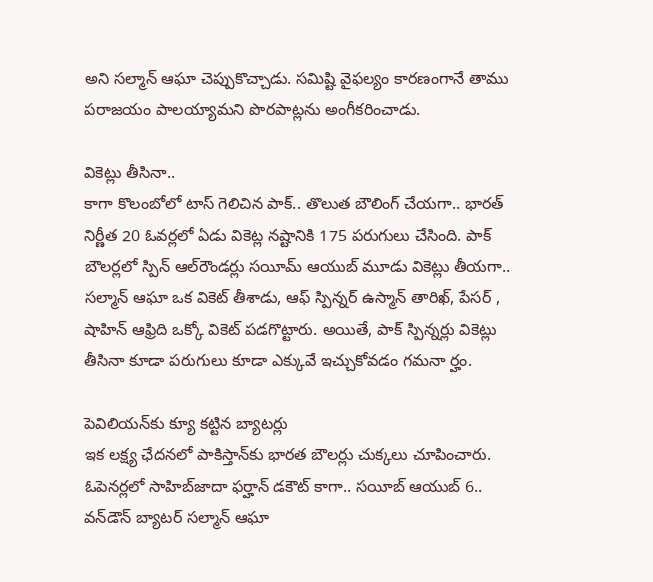అని సల్మాన్‌ ఆఘా చెప్పుకొచ్చాడు. సమిష్టి వైఫల్యం కారణంగానే తాము పరాజయం పాలయ్యామని పొరపాట్లను అంగీకరించాడు.

వికెట్లు తీసినా..
కాగా కొలంబోలో టాస్‌ గెలిచిన పాక్‌.. తొలుత బౌలింగ్‌ చేయగా.. భారత్‌ నిర్ణీత 20 ఓవర్లలో ఏడు వికెట్ల నష్టానికి 175 పరుగులు చేసింది. పాక్‌ బౌలర్లలో స్పిన్‌ ఆల్‌రౌండర్లు సయీమ్‌ ఆయుబ్‌ మూడు వికెట్లు తీయగా.. సల్మాన్‌ ఆఘా ఒక వికెట్‌ తీశాడు, ఆఫ్‌ స్పిన్నర్‌ ఉస్మాన్‌ తారిఖ్‌, పేసర్‌ , షాహిన్‌ ఆఫ్రిది ఒక్కో వికెట్‌ పడగొట్టారు. అయితే, పాక్‌ స్పిన్నర్లు వికెట్లు తీసినా కూడా పరుగులు కూడా ఎక్కువే ఇచ్చుకోవడం గమనా ర్హం.

పెవిలియన్‌కు క్యూ కట్టిన బ్యాటర్లు
ఇక లక్ష్య ఛేదనలో పాకిస్తాన్‌కు భారత బౌలర్లు చుక్కలు చూపించారు. ఓపెనర్లలో సాహిబ్‌జాదా ఫర్హాన్‌ డకౌట్‌ కాగా.. సయీబ్‌ ఆయుబ్‌ 6.. వన్‌డౌన్‌ బ్యాటర్‌ సల్మాన్‌ ఆఘా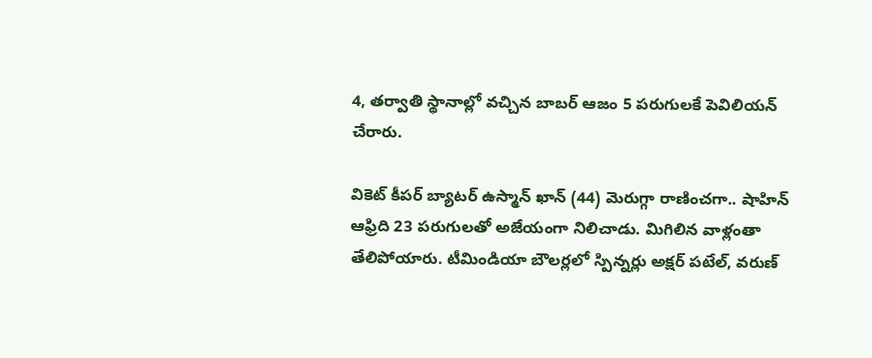4, తర్వాతి స్థానాల్లో వచ్చిన బాబర్‌ ఆజం 5 పరుగులకే పెవిలియన్‌ చేరారు.

వికెట్‌ కీపర్‌ బ్యాటర్‌ ఉస్మాన్‌ ఖాన్‌ (44) మెరుగ్గా రాణించగా.. షాహిన్‌ ఆఫ్రిది 23 పరుగులతో అజేయంగా నిలిచాడు. మిగిలిన వాళ్లంతా తేలిపోయారు. టీమిండియా బౌలర్లలో స్పిన్నర్లు అక్షర్‌ పటేల్‌, వరుణ్‌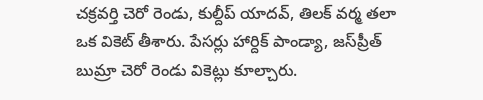చక్రవర్తి చెరో రెండు, కుల్దీప్‌ యాదవ్‌, తిలక్‌ వర్మ తలా ఒక వికెట్‌ తీశారు. పేసర్లు హార్దిక్‌ పాండ్యా, జస్‌ప్రీత్‌ బుమ్రా చెరో రెండు వికెట్లు కూల్చారు.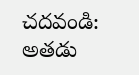చదవండి: అతడు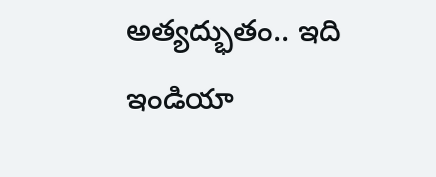అత్యద్భుతం.. ఇది ఇండియా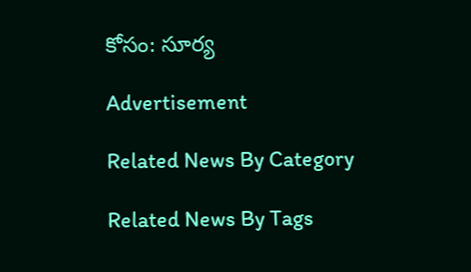కోసం: సూర్య

Advertisement

Related News By Category

Related News By Tags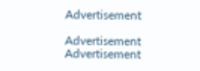Advertisement

Advertisement
Advertisement